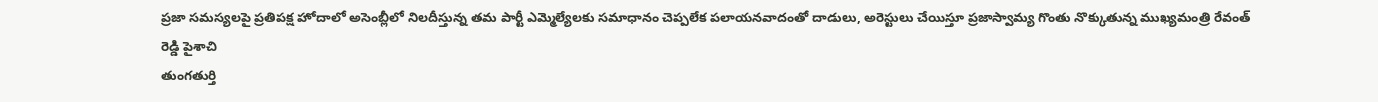ప్రజా సమస్యలపై ప్రతిపక్ష హోదాలో అసెంబ్లీలో నిలదీస్తున్న తమ పార్టీ ఎమ్మెల్యేలకు సమాధానం చెప్పలేక పలాయనవాదంతో దాడులు, అరెస్టులు చేయిస్తూ ప్రజాస్వామ్య గొంతు నొక్కుతున్న ముఖ్యమంత్రి రేవంత్ రెడ్డి పైశాచి
తుంగతుర్తి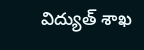విద్యుత్ శాఖ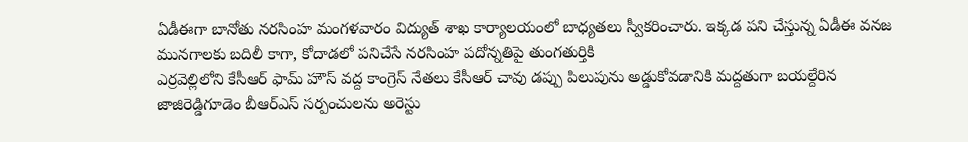ఏడీఈగా బానోతు నరసింహ మంగళవారం విద్యుత్ శాఖ కార్యాలయంలో బాధ్యతలు స్వీకరించారు. ఇక్కడ పని చేస్తున్న ఏడీఈ వనజ మునగాలకు బదిలీ కాగా, కోదాడలో పనిచేసే నరసింహ పదోన్నతిపై తుంగతుర్తికి
ఎర్రవెల్లిలోని కేసీఆర్ ఫామ్ హౌస్ వద్ద కాంగ్రెస్ నేతలు కేసీఆర్ చావు డప్పు పిలుపును అడ్డుకోవడానికి మద్దతుగా బయల్దేరిన జాజిరెడ్డిగూడెం బీఆర్ఎస్ సర్పంచులను అరెస్టు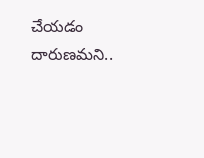చేయడం దారుణమని..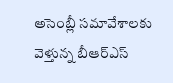అసెంబ్లీ సమావేశాలకు వెళ్తున్న బీఆర్ఎస్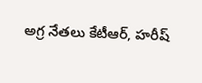అగ్ర నేతలు కేటీఆర్, హరీష్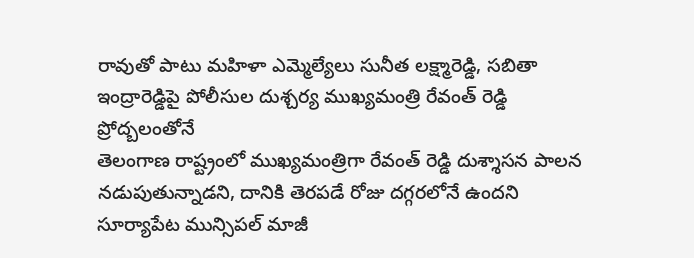రావుతో పాటు మహిళా ఎమ్మెల్యేలు సునీత లక్ష్మారెడ్డి, సబితా ఇంద్రారెడ్డిపై పోలీసుల దుశ్చర్య ముఖ్యమంత్రి రేవంత్ రెడ్డి ప్రోద్బలంతోనే
తెలంగాణ రాష్ట్రంలో ముఖ్యమంత్రిగా రేవంత్ రెడ్డి దుశ్శాసన పాలన నడుపుతున్నాడని, దానికి తెరపడే రోజు దగ్గరలోనే ఉందని సూర్యాపేట మున్సిపల్ మాజీ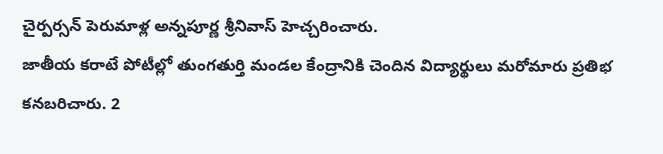చైర్పర్సన్ పెరుమాళ్ల అన్నపూర్ణ శ్రీనివాస్ హెచ్చరించారు.
జాతీయ కరాటే పోటీల్లో తుంగతుర్తి మండల కేంద్రానికి చెందిన విద్యార్థులు మరోమారు ప్రతిభ కనబరిచారు. 2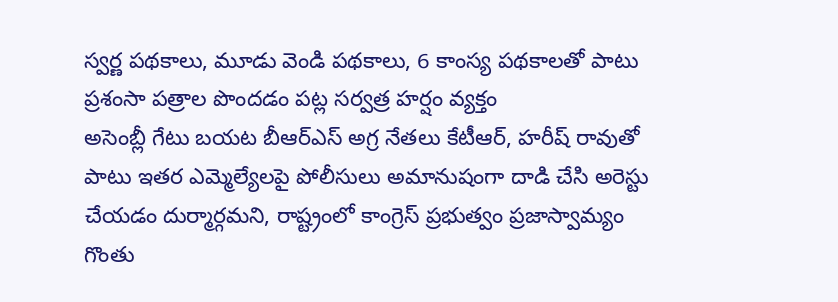స్వర్ణ పథకాలు, మూడు వెండి పథకాలు, 6 కాంస్య పథకాలతో పాటు ప్రశంసా పత్రాల పొందడం పట్ల సర్వత్ర హర్షం వ్యక్తం
అసెంబ్లీ గేటు బయట బీఆర్ఎస్ అగ్ర నేతలు కేటీఆర్, హరీష్ రావుతో పాటు ఇతర ఎమ్మెల్యేలపై పోలీసులు అమానుషంగా దాడి చేసి అరెస్టు చేయడం దుర్మార్గమని, రాష్ట్రంలో కాంగ్రెస్ ప్రభుత్వం ప్రజాస్వామ్యం గొంతు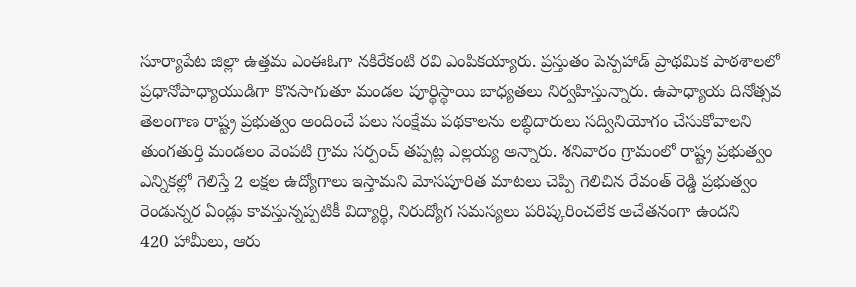సూర్యాపేట జిల్లా ఉత్తమ ఎంఈఓగా నకిరేకంటి రవి ఎంపికయ్యారు. ప్రస్తుతం పెన్పహాడ్ ప్రాథమిక పాఠశాలలో ప్రధానోపాధ్యాయుడిగా కొనసాగుతూ మండల పూర్థిస్థాయి బాధ్యతలు నిర్వహిస్తున్నారు. ఉపాధ్యాయ దినోత్సవ
తెలంగాణ రాష్ట్ర ప్రభుత్వం అందించే పలు సంక్షేమ పథకాలను లబ్ధిదారులు సద్వినియోగం చేసుకోవాలని తుంగతుర్తి మండలం వెంపటి గ్రామ సర్పంచ్ తప్పట్ల ఎల్లయ్య అన్నారు. శనివారం గ్రామంలో రాష్ట్ర ప్రభుత్వం
ఎన్నికల్లో గెలిస్తే 2 లక్షల ఉద్యోగాలు ఇస్తామని మోసపూరిత మాటలు చెప్పి గెలిచిన రేవంత్ రెడ్డి ప్రభుత్వం రెండున్నర ఏండ్లు కావస్తున్నప్పటికీ విద్యార్థి, నిరుద్యోగ సమస్యలు పరిష్కరించలేక అచేతనంగా ఉందని
420 హామీలు, ఆరు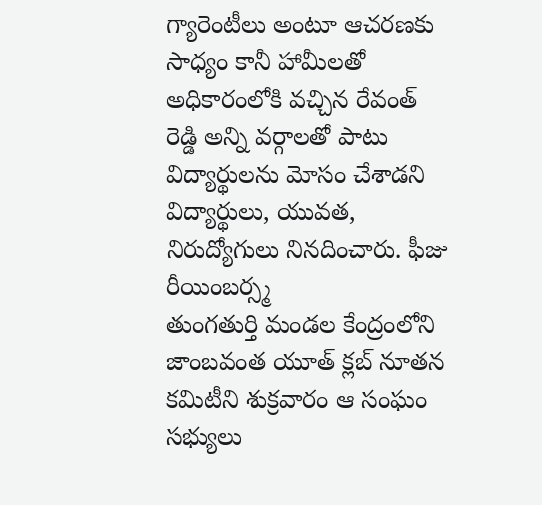గ్యారెంటీలు అంటూ ఆచరణకు సాధ్యం కానీ హామీలతో అధికారంలోకి వచ్చిన రేవంత్ రెడ్డి అన్ని వర్గాలతో పాటు విద్యార్థులను మోసం చేశాడని విద్యార్థులు, యువత, నిరుద్యోగులు నినదించారు. ఫీజు రీయింబర్స్మ
తుంగతుర్తి మండల కేంద్రంలోని జాంబవంత యూత్ క్లబ్ నూతన కమిటీని శుక్రవారం ఆ సంఘం సభ్యులు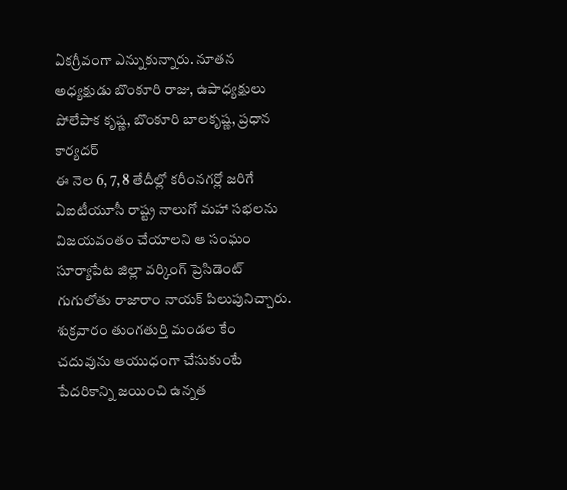ఏకగ్రీవంగా ఎన్నుకున్నారు. నూతన అధ్యక్షుడు బొంకూరి రాజు, ఉపాధ్యక్షులు పోలేపాక కృష్ణ, బొంకూరి బాలకృష్ణ, ప్రధాన కార్యదర్
ఈ నెల 6, 7, 8 తేదీల్లో కరీంనగర్లో జరిగే ఏఐటీయూసీ రాష్ట్ర నాలుగో మహా సభలను విజయవంతం చేయాలని ఆ సంఘం సూర్యాపేట జిల్లా వర్కింగ్ ప్రెసిడెంట్ గుగులోతు రాజారాం నాయక్ పిలుపునిచ్చారు. శుక్రవారం తుంగతుర్తి మండల కేం
చదువును ఆయుధంగా చేసుకుంటే పేదరికాన్ని జయించి ఉన్నత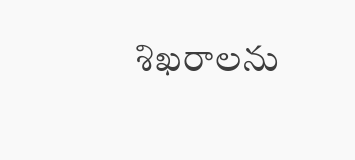శిఖరాలను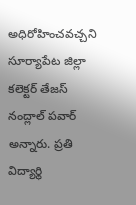అధిరోహించవచ్చని సూర్యాపేట జిల్లా కలెక్టర్ తేజస్ నంద్లాల్ పవార్ అన్నారు. ప్రతి విద్యార్థి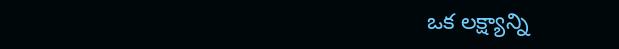ఒక లక్ష్యాన్ని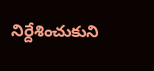నిర్దేశించుకుని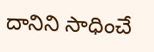దానిని సాధించే